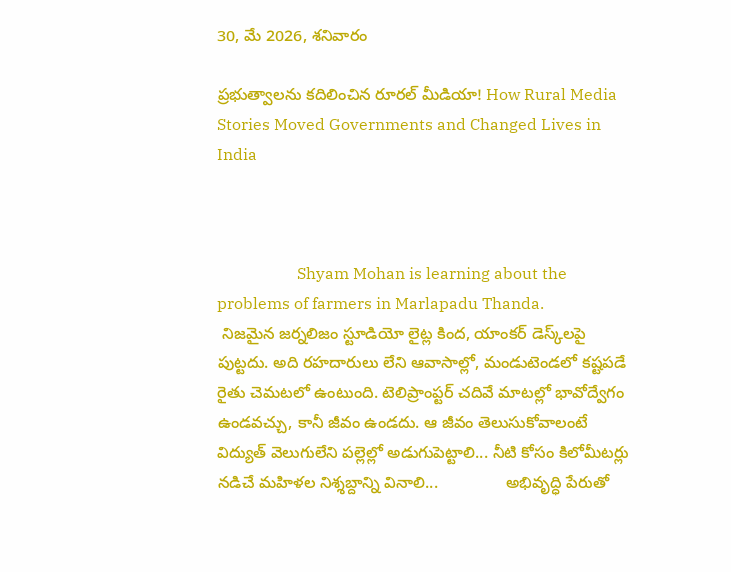30, మే 2026, శనివారం

ప్రభుత్వాలను కదిలించిన రూరల్ మీడియా! How Rural Media Stories Moved Governments and Changed Lives in India



                    Shyam Mohan is learning about the problems of farmers in Marlapadu Thanda.
 నిజమైన జర్నలిజం స్టూడియో లైట్ల కింద, యాంకర్ డెస్క్‌లపై పుట్టదు. అది రహదారులు లేని ఆవాసాల్లో, మండుటెండలో కష్టపడే రైతు చెమటలో ఉంటుంది. టెలిప్రాంప్టర్ చదివే మాటల్లో భావోద్వేగం ఉండవచ్చు, కానీ జీవం ఉండదు. ఆ జీవం తెలుసుకోవాలంటే విద్యుత్ వెలుగులేని పల్లెల్లో అడుగుపెట్టాలి... నీటి కోసం కిలోమీటర్లు నడిచే మహిళల నిశ్శబ్దాన్ని వినాలి...               అభివృద్ధి పేరుతో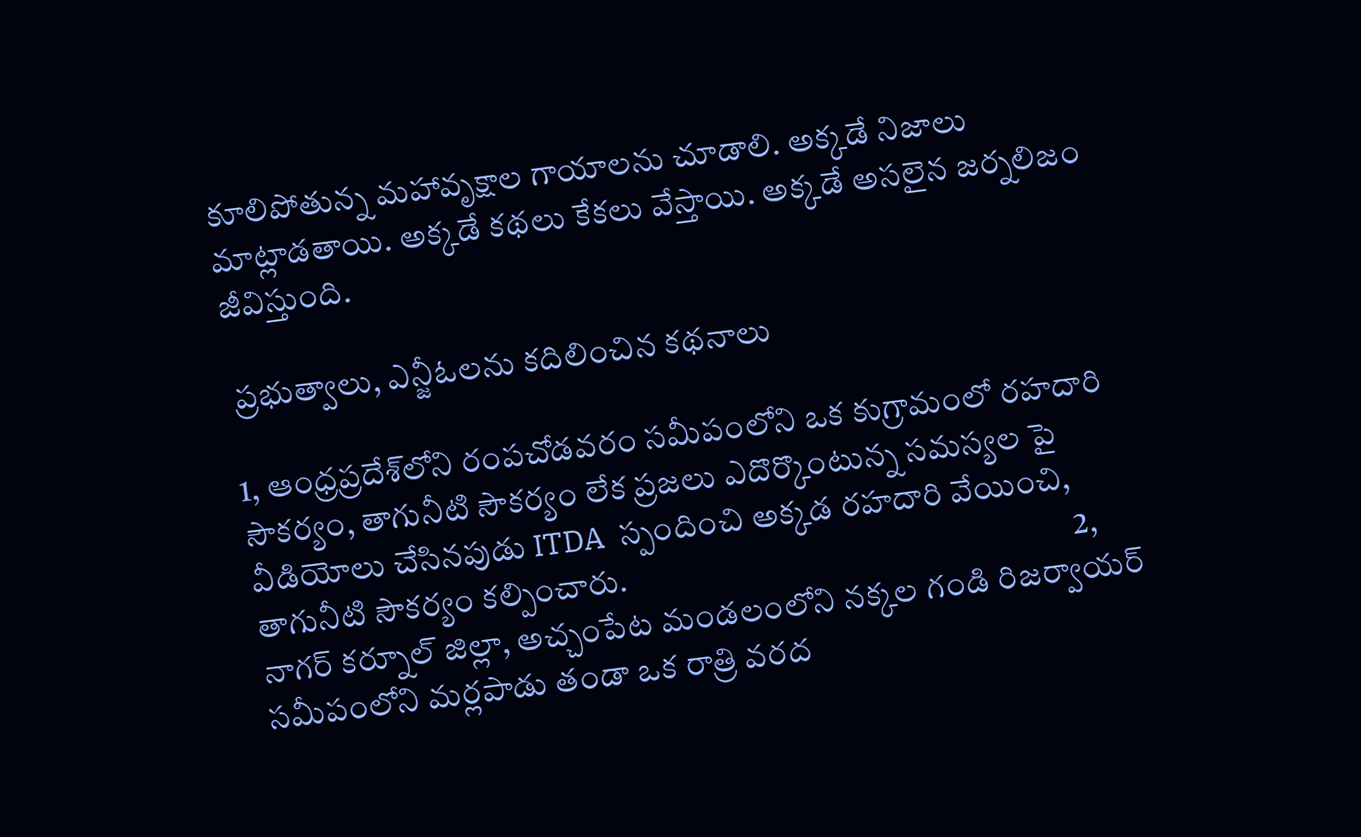కూలిపోతున్న మహావృక్షాల గాయాలను చూడాలి. అక్కడే నిజాలు మాట్లాడతాయి. అక్కడే కథలు కేకలు వేస్తాయి. అక్కడే అసలైన జర్నలిజం జీవిస్తుంది.

 ప్రభుత్వాలు, ఎన్జీఓలను కదిలించిన కథనాలు

1, ఆంధ్రప్రదేశ్‌లోని రంపచోడవరం సమీపంలోని ఒక కుగ్రామంలో రహదారి సౌకర్యం, తాగునీటి సౌకర్యం లేక ప్రజలు ఎదొర్కొంటున్న సమస్యల పై వీడియోలు చేసినపుడు ITDA  స్పందించి అక్కడ రహదారి వేయించి, తాగునీటి సౌకర్యం కల్పించారు.                                                                    2, నాగర్ కర్నూల్ జిల్లా, అచ్చంపేట మండలంలోని నక్కల గండి రిజర్వాయర్ సమీపంలోని మర్లపాడు తండా ఒక రాత్రి వరద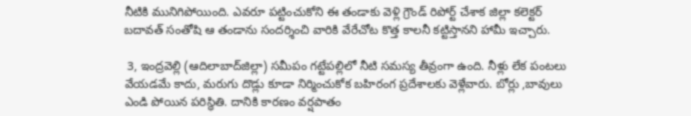నీటికి మునిగిపోయింది. ఎవరూ పట్టించుకోని ఈ తండాకు వెళ్లి గ్రౌండ్ రిపోర్ట్ చేశాక జిల్లా కలెక్టర్ బదావత్ సంతోషి ఆ తండాను సందర్శించి వారికి వేరేచోట కొత్త కాలనీ కట్టిస్తానని హామీ ఇచ్చారు.

 3, ఇంద్రవెల్లి (ఆదిలాబాద్‌జిల్లా) సమీపం గట్టేపల్లిలో నీటి సమస్య తీవ్రంగా ఉంది. నీళ్లు లేక పంటలు వేయడమే కాదు, మరుగు దొడ్లు కూడా నిర్మించుకోక బహిరంగ ప్రదేశాలకు వెళ్లేవారు. బోర్లు ,బావులు ఎండి పోయిన పరిస్ధితి. దానికి కారణం వర్షపాతం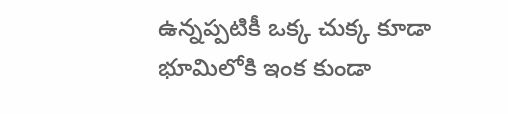ఉన్నప్పటికీ ఒక్క చుక్క కూడా భూమిలోకి ఇంక కుండా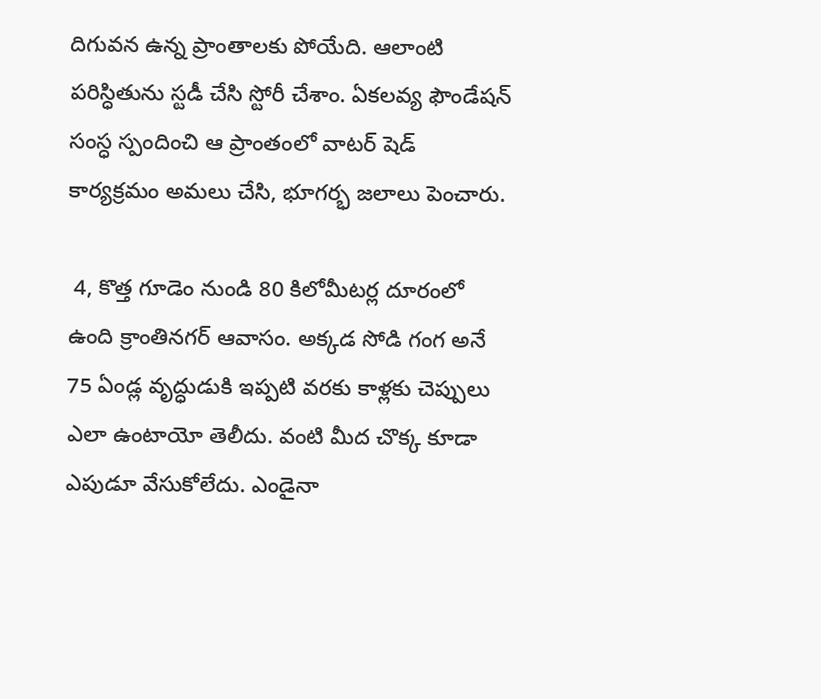దిగువన ఉన్న ప్రాంతాలకు పోయేది. ఆలాంటి పరిస్ధితును స్టడీ చేసి స్టోరీ చేశాం. ఏకలవ్య ఫౌండేషన్ సంస్ధ స్పందించి ఆ ప్రాంతంలో వాటర్ షెడ్ కార్యక్రమం అమలు చేసి, భూగర్భ జలాలు పెంచారు.

 4, కొత్త గూడెం నుండి 80 కిలోమీటర్ల దూరంలో ఉంది క్రాంతినగర్ ఆవాసం. అక్కడ సోడి గంగ అనే 75 ఏండ్ల వృద్ధుడుకి ఇప్పటి వరకు కాళ్లకు చెప్పులు ఎలా ఉంటాయో తెలీదు. వంటి మీద చొక్క కూడా ఎపుడూ వేసుకోలేదు. ఎండైనా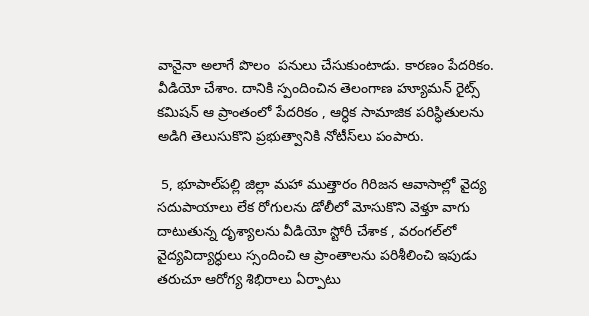వానైనా అలాగే పొలం  పనులు చేసుకుంటాడు. కారణం పేదరికం. వీడియో చేశాం. దానికి స్పందించిన తెలంగాణ హ్యూమన్ రైట్స్ కమిషన్ ఆ ప్రాంతంలో పేదరికం , ఆర్ధిక సామాజిక పరిస్ధితులను అడిగి తెలుసుకొని ప్రభుత్వానికి నోటీస్‌లు పంపారు.

 5, భూపాల్‌పల్లి జిల్లా మహా ముత్తారం గిరిజన ఆవాసాల్లో వైద్య సదుపాయాలు లేక రోగులను డోలీలో మోసుకొని వెళ్తూ వాగు దాటుతున్న దృశ్యాలను వీడియో స్టోరీ చేశాక , వరంగల్‌లో వైద్యవిద్యార్ధులు స్సందించి ఆ ప్రాంతాలను పరిశీలించి ఇపుడు తరుచూ ఆరోగ్య శిభిరాలు ఏర్పాటు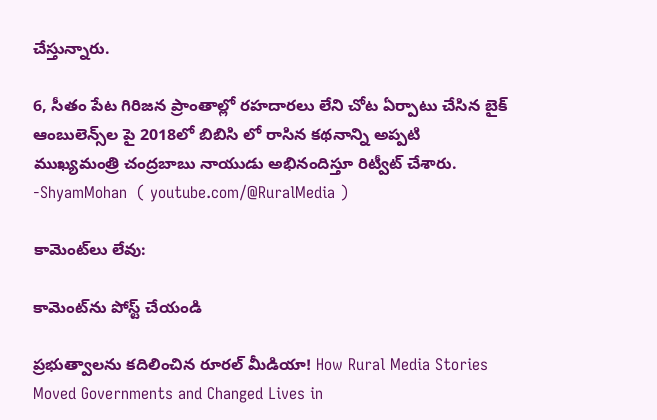చేస్తున్నారు.

6, సీతం పేట గిరిజన ప్రాంతాల్లో రహదారలు లేని చోట ఏర్పాటు చేసిన బైక్ ఆంబులెన్స్‌ల పై 2018లో బిబిసి లో రాసిన కథనాన్ని అప్పటి ముఖ్యమంత్రి చంద్రబాబు నాయుడు అభినందిస్తూ రిట్వీట్ చేశారు.                                                                                                                                                  -ShyamMohan  ( youtube.com/@RuralMedia )

కామెంట్‌లు లేవు:

కామెంట్‌ను పోస్ట్ చేయండి

ప్రభుత్వాలను కదిలించిన రూరల్ మీడియా! How Rural Media Stories Moved Governments and Changed Lives in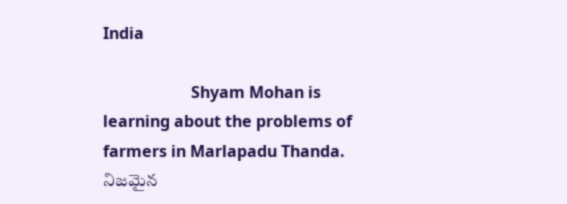India

                      Shyam Mohan is learning about the problems of farmers in Marlapadu Thanda.    నిజమైన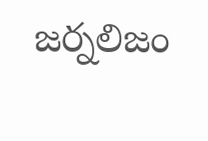జర్నలిజం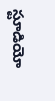స్టూడియో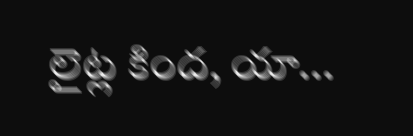లైట్ల కింద, యా...